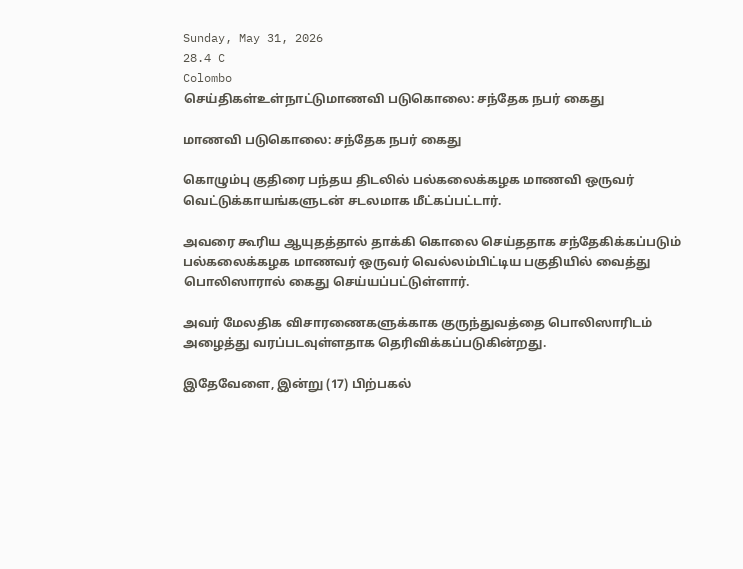Sunday, May 31, 2026
28.4 C
Colombo
செய்திகள்உள்நாட்டுமாணவி படுகொலை: சந்தேக நபர் கைது

மாணவி படுகொலை: சந்தேக நபர் கைது

கொழும்பு குதிரை பந்தய திடலில் பல்கலைக்கழக மாணவி ஒருவர் வெட்டுக்காயங்களுடன் சடலமாக மீட்கப்பட்டார்.

அவரை கூரிய ஆயுதத்தால் தாக்கி கொலை செய்ததாக சந்தேகிக்கப்படும் பல்கலைக்கழக மாணவர் ஒருவர் வெல்லம்பிட்டிய பகுதியில் வைத்து பொலிஸாரால் கைது செய்யப்பட்டுள்ளார்.

அவர் மேலதிக விசாரணைகளுக்காக குருந்துவத்தை பொலிஸாரிடம் அழைத்து வரப்படவுள்ளதாக தெரிவிக்கப்படுகின்றது.

இதேவேளை, இன்று (17) பிற்பகல்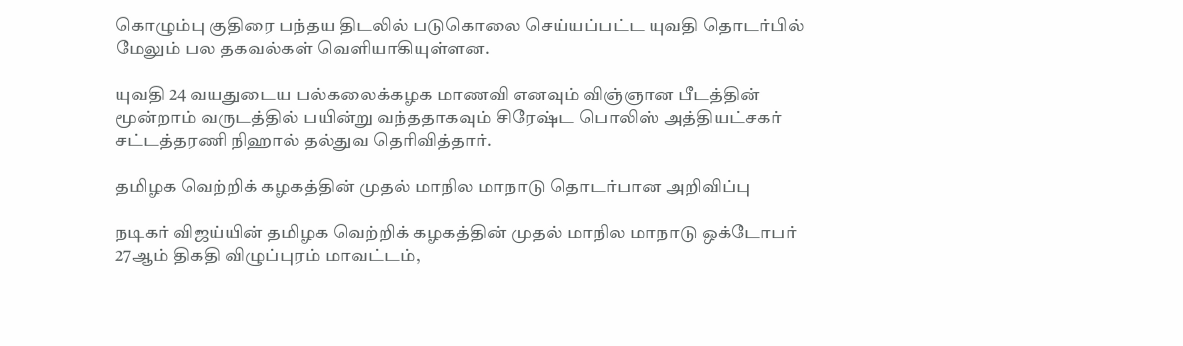கொழும்பு குதிரை பந்தய திடலில் படுகொலை செய்யப்பட்ட யுவதி தொடர்பில் மேலும் பல தகவல்கள் வெளியாகியுள்ளன.

யுவதி 24 வயதுடைய பல்கலைக்கழக மாணவி எனவும் விஞ்ஞான பீடத்தின் மூன்றாம் வருடத்தில் பயின்று வந்ததாகவும் சிரேஷ்ட பொலிஸ் அத்தியட்சகர் சட்டத்தரணி நிஹால் தல்துவ தெரிவித்தார்.

தமிழக வெற்றிக் கழகத்தின் முதல் மாநில மாநாடு தொடர்பான அறிவிப்பு

நடிகர் விஜய்யின் தமிழக வெற்றிக் கழகத்தின் முதல் மாநில மாநாடு ஒக்டோபர் 27ஆம் திகதி விழுப்புரம் மாவட்டம்,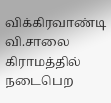விக்கிரவாண்டி வி.சாலை கிராமத்தில் நடைபெற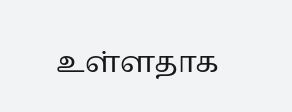உள்ளதாக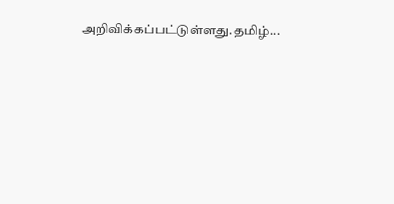அறிவிக்கப்பட்டுள்ளது.தமிழ்...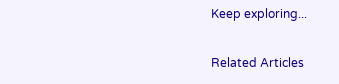Keep exploring...

Related Articles